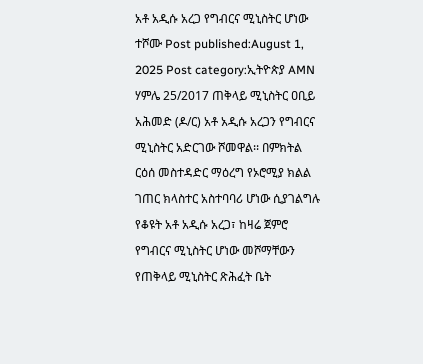አቶ አዲሱ አረጋ የግብርና ሚኒስትር ሆነው ተሾሙ Post published:August 1, 2025 Post category:ኢትዮጵያ AMN ሃምሌ 25/2017 ጠቅላይ ሚኒስትር ዐቢይ አሕመድ (ዶ/ር) አቶ አዲሱ አረጋን የግብርና ሚኒስትር አድርገው ሾመዋል፡፡ በምክትል ርዕሰ መስተዳድር ማዕረግ የኦሮሚያ ክልል ገጠር ክላስተር አስተባባሪ ሆነው ሲያገልግሉ የቆዩት አቶ አዲሱ አረጋ፣ ከዛሬ ጀምሮ የግብርና ሚኒስትር ሆነው መሾማቸውን የጠቅላይ ሚኒስትር ጽሕፈት ቤት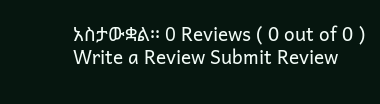አስታውቋል፡፡ 0 Reviews ( 0 out of 0 ) Write a Review Submit Review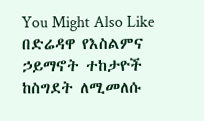You Might Also Like በድሬዳዋ የእስልምና ኃይማኖት ተከታዮች ከስግደት ለሚመለሱ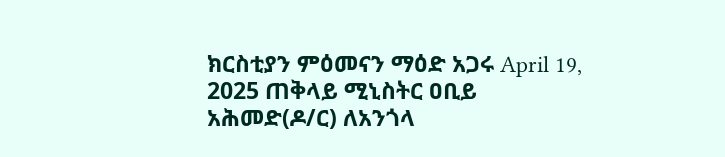ክርስቲያን ምዕመናን ማዕድ አጋሩ April 19, 2025 ጠቅላይ ሚኒስትር ዐቢይ አሕመድ(ዶ/ር) ለአንጎላ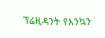ፕሬዚዳንት የእንኳን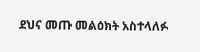ደህና መጡ መልዕክት አስተላለፉ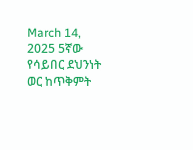March 14, 2025 5ኛው የሳይበር ደህንነት ወር ከጥቅምት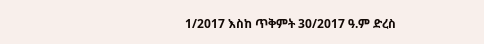1/2017 እስከ ጥቅምት 30/2017 ዓ.ም ድረስ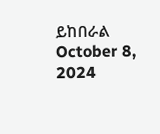ይከበራል October 8, 2024